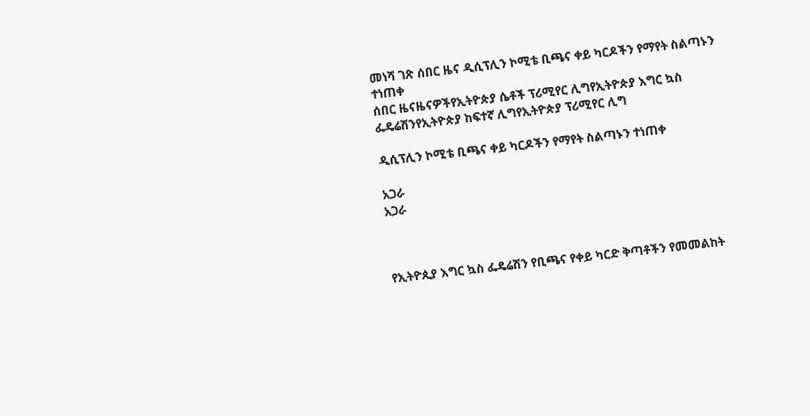መነሻ ገጽ ሰበር ዜና ዲሲፕሊን ኮሚቴ ቢጫና ቀይ ካርዶችን የማየት ስልጣኑን ተነጠቀ
ሰበር ዜናዜናዎችየኢትዮጵያ ሴቶች ፕሪሚየር ሊግየኢትዮጵያ እግር ኳስ ፌዴሬሽንየኢትዮጵያ ከፍተኛ ሊግየኢትዮጵያ ፕሪሚየር ሊግ

ዲሲፕሊን ኮሚቴ ቢጫና ቀይ ካርዶችን የማየት ስልጣኑን ተነጠቀ

አጋራ
አጋራ



የኢትዮጲያ እግር ኳስ ፌዴሬሽን የቢጫና የቀይ ካርድ ቅጣቶችን የመመልከት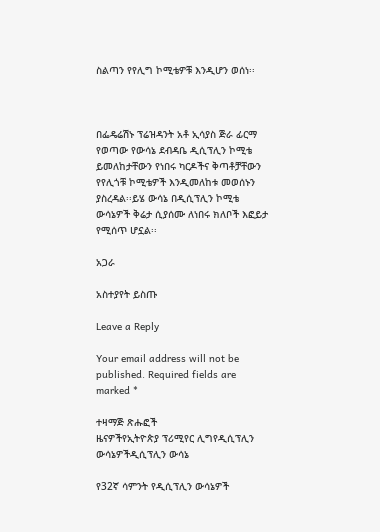ስልጣን የየሊግ ኮሚቴዎቹ እንዲሆን ወሰነ፡፡



በፌዴሬሽኑ ፕሬዝዳንት አቶ ኢሳያስ ጅራ ፊርማ የወጣው የውሳኔ ደብዳቤ ዲሲፕሊን ኮሚቴ ይመለከታቸውን የነበሩ ካርዶችና ቅጣቶቻቸውን የየሊጎቹ ኮሚቴዎች እንዲመለከቱ መወሰኑን ያስረዳል፡፡ይሄ ውሳኔ በዲሲፕሊን ኮሚቴ ውሳኔዎች ቅሬታ ሲያሰሙ ለነበሩ ክለቦች እፎይታ የሚሰጥ ሆኗል፡፡

አጋራ

አስተያየት ይስጡ

Leave a Reply

Your email address will not be published. Required fields are marked *

ተዛማጅ ጽሑፎች
ዜናዎችየኢትዮጵያ ፕሪሚየር ሊግየዲሲፕሊን ውሳኔዎችዲሲፕሊን ውሳኔ

የ32ኛ ሳምንት የዲሲፕሊን ውሳኔዎች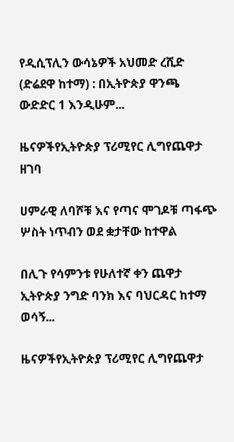የዲሲፕሊን ውሳኔዎች አህመድ ረሺድ (ድሬደዋ ከተማ) : በኢትዮጵያ ዋንጫ ውድድር 1 እንዲሁም...

ዜናዎችየኢትዮጵያ ፕሪሚየር ሊግየጨዋታ ዘገባ

ሀምራዊ ለባሾቹ እና የጣና ሞገዶቹ ጣፋጭ ሦስት ነጥብን ወደ ቋታቸው ከተዋል

በሊጉ የሳምንቱ የሁለተኛ ቀን ጨዋታ ኢትዮጵያ ንግድ ባንክ እና ባህርዳር ከተማ ወሳኝ...

ዜናዎችየኢትዮጵያ ፕሪሚየር ሊግየጨዋታ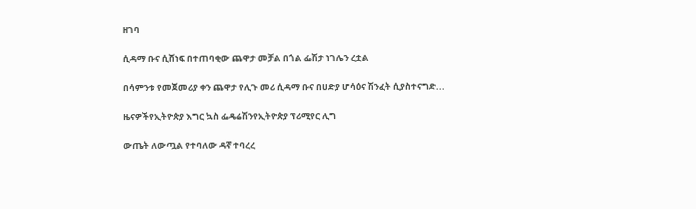ዘገባ

ሲዳማ ቡና ሲሸነፍ በተጠባቂው ጨዋታ መቻል በጎል ፌሽታ ነገሌን ረቷል

በሳምንቱ የመጀመሪያ ቀን ጨዋታ የሊጉ መሪ ሲዳማ ቡና በሀድያ ሆሳዕና ሽንፈት ሲያስተናግድ...

ዜናዎችየኢትዮጵያ እግር ኳስ ፌዴሬሽንየኢትዮጵያ ፕሪሚየር ሊግ

ውጤት ለውጧል የተባለው ዳኛ ተባረረ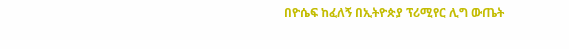በዮሴፍ ከፈለኝ በኢትዮጵያ ፕሪሚየር ሊግ ውጤት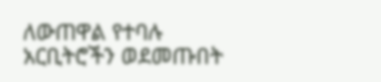ለውጠዋል የተባሉ አርቢትሮችን ወደመጡበት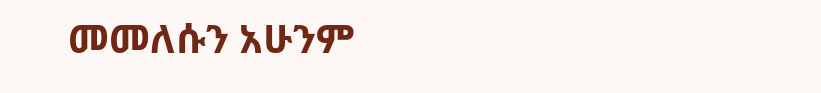መመለሱን አሁንም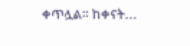ቀጥሏል። ከቀናት...